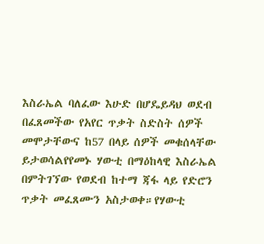እስራኤል ባለፈው እሁድ በሆዴይዳህ ወደብ በፈጸመችው የአየር ጥቃት ስድስት ሰዎች መሞታቸውና ከ57 በላይ ሰዎች መቁሰላቸው ይታወሳልየየመኑ ሃውቲ በማዕከላዊ እስራኤል በምትገኘው የወደብ ከተማ ጃፋ ላይ የድሮን ጥቃት መፈጸሙን አስታወቀ።የሃውቲ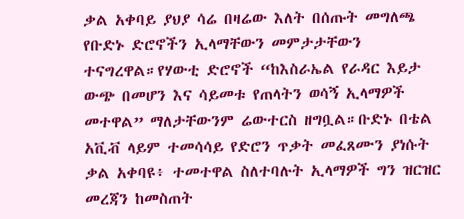ቃል አቀባይ ያህያ ሳሬ በዛሬው እለት በሰጡት መግለጫ የቡድኑ ድሮኖችን ኢላማቸውን መምታታቸውን ተናግረዋል።የሃውቲ ድሮኖች “ከእስራኤል የራዳር እይታ ውጭ በመሆን እና ሳይመቱ የጠላትን ወሳኝ ኢላማዎች መተዋል” ማለታቸውንም ሬውተርስ ዘግቧል።ቡድኑ በቴል አቪቭ ላይም ተመሳሳይ የድሮን ጥቃት መፈጸሙን ያነሱት ቃል አቀባዩ፥ ተመተዋል ስለተባሉት ኢላማዎች ግን ዝርዝር መረጃን ከመስጠት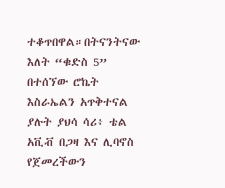ተቆጥበዋል።በትናንትናው እለት “ቁድስ 5” በተሰኘው ሮኬት እስራኤልን አጥቅተናል ያሉት ያህሳ ሳሪ፥ ቴል አቪቭ በጋዛ እና ሊባኖስ የጀመረችውን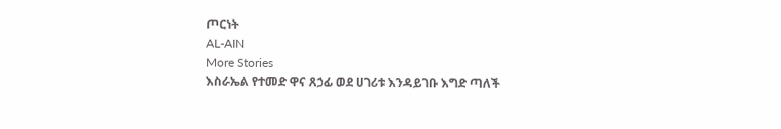ጦርነት
AL-AIN
More Stories
እስራኤል የተመድ ዋና ጸኃፊ ወደ ሀገሪቱ እንዳይገቡ እግድ ጣለች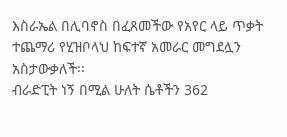እስራኤል በሊባኖስ በፈጸመችው የአየር ላይ ጥቃት ተጨማሪ የሂዝቦላህ ከፍተኛ አመራር መግደሏን አስታውቃለች፡፡
ብራድፒት ነኝ በሚል ሁለት ሴቶችን 362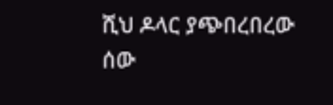ሺህ ዶላር ያጭበረበረው ሰው